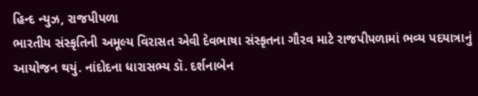હિન્દ ન્યુઝ, રાજપીપળા
ભારતીય સંસ્કૃતિની અમૂલ્ય વિરાસત એવી દેવભાષા સંસ્કૃતના ગૌરવ માટે રાજપીપળામાં ભવ્ય પદયાત્રાનું આયોજન થયું. નાંદોદના ધારાસભ્ય ડૉ. દર્શનાબેન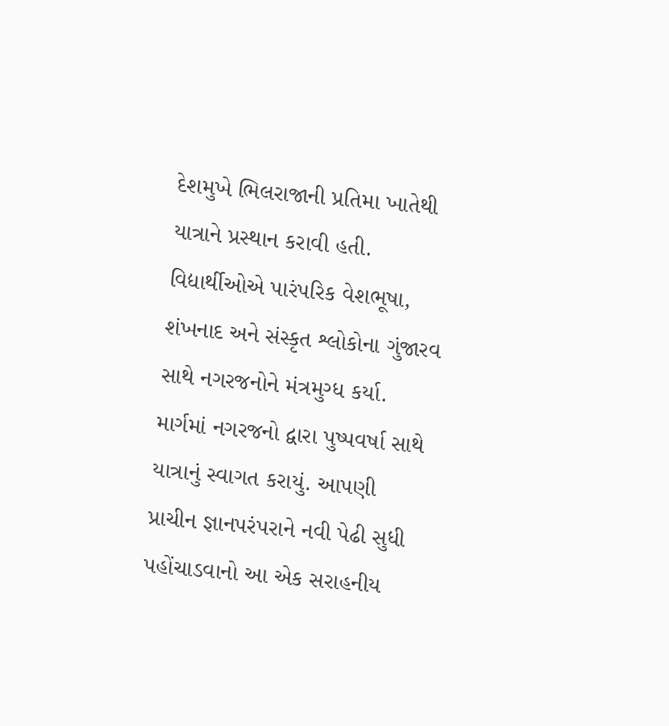દેશમુખે ભિલરાજાની પ્રતિમા ખાતેથી યાત્રાને પ્રસ્થાન કરાવી હતી.
વિદ્યાર્થીઓએ પારંપરિક વેશભૂષા, શંખનાદ અને સંસ્કૃત શ્લોકોના ગુંજારવ સાથે નગરજનોને મંત્રમુગ્ધ કર્યા. માર્ગમાં નગરજનો દ્વારા પુષ્પવર્ષા સાથે યાત્રાનું સ્વાગત કરાયું. આપણી પ્રાચીન જ્ઞાનપરંપરાને નવી પેઢી સુધી પહોંચાડવાનો આ એક સરાહનીય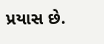પ્રયાસ છે.